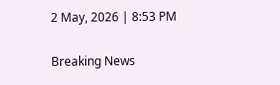2 May, 2026 | 8:53 PM

Breaking News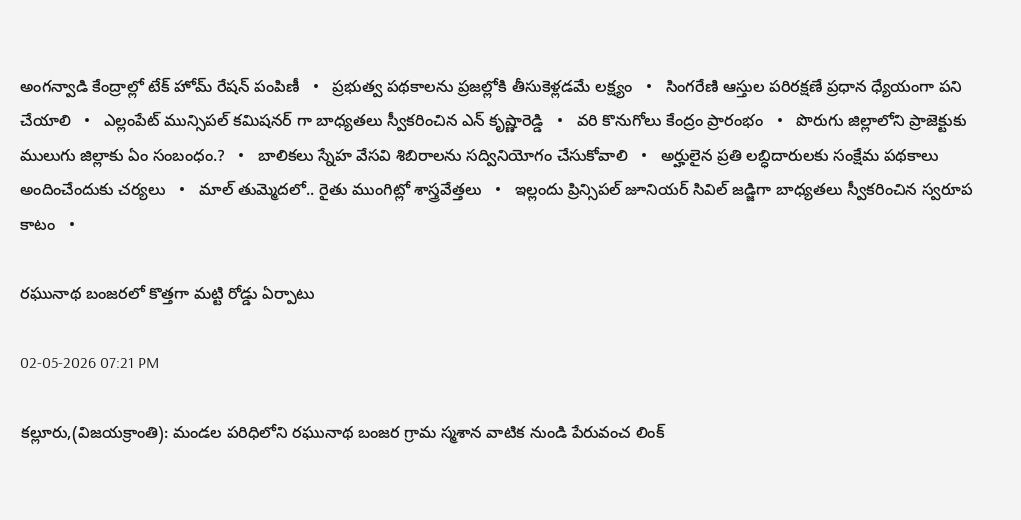అంగన్వాడి కేంద్రాల్లో టేక్ హోమ్ రేషన్ పంపిణీ   •   ప్రభుత్వ పథకాలను ప్రజల్లోకి తీసుకెళ్లడమే లక్ష్యం   •   సింగరేణి ఆస్తుల పరిరక్షణే ప్రధాన ధ్యేయంగా పని చేయాలి   •   ఎల్లంపేట్ మున్సిపల్ కమిషనర్ గా బాధ్యతలు స్వీకరించిన ఎన్ కృష్ణారెడ్డి   •   వరి కొనుగోలు కేంద్రం ప్రారంభం   •   పొరుగు జిల్లాలోని ప్రాజెక్టుకు ములుగు జిల్లాకు ఏం సంబంధం.?   •   బాలికలు స్నేహ వేసవి శిబిరాలను సద్వినియోగం చేసుకోవాలి   •   అర్హులైన ప్రతి లబ్ధిదారులకు సంక్షేమ పథకాలు అందించేందుకు చర్యలు   •   మాల్ తుమ్మెదలో.. రైతు ముంగిట్లో శాస్త్రవేత్తలు   •   ఇల్లందు ప్రిన్సిపల్ జూనియర్ సివిల్ జడ్జిగా బాధ్యతలు స్వీకరించిన స్వరూప కాటం   •

రఘునాథ బంజరలో కొత్తగా మట్టి రోడ్డు ఏర్పాటు

02-05-2026 07:21 PM

కల్లూరు,(విజయక్రాంతి): మండల పరిధిలోని రఘునాథ బంజర గ్రామ స్మశాన వాటిక నుండి పేరువంచ లింక్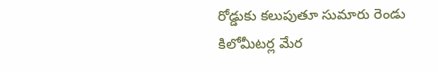రోడ్డుకు కలుపుతూ సుమారు రెండు కిలోమీటర్ల మేర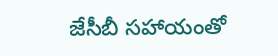జేసీబీ సహాయంతో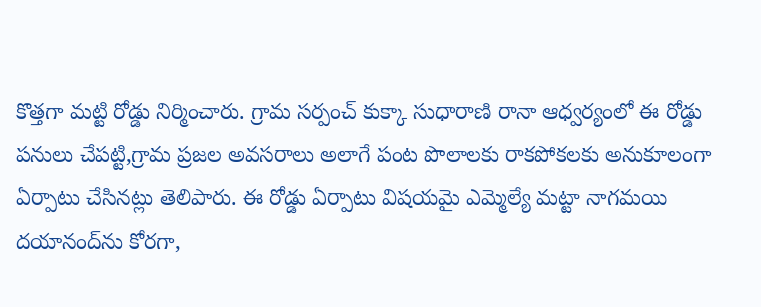కొత్తగా మట్టి రోడ్డు నిర్మించారు. గ్రామ సర్పంచ్ కుక్కా సుధారాణి రానా ఆధ్వర్యంలో ఈ రోడ్డు పనులు చేపట్టి,గ్రామ ప్రజల అవసరాలు అలాగే పంట పొలాలకు రాకపోకలకు అనుకూలంగా ఏర్పాటు చేసినట్లు తెలిపారు. ఈ రోడ్డు ఏర్పాటు విషయమై ఎమ్మెల్యే మట్టా నాగమయి దయానంద్‌ను కోరగా,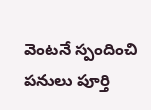వెంటనే స్పందించి పనులు పూర్తి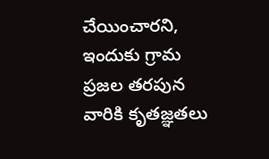చేయించారని, ఇందుకు గ్రామ ప్రజల తరపున వారికి కృతజ్ఞతలు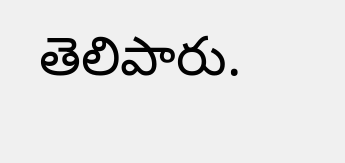తెలిపారు.